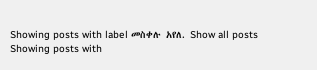Showing posts with label መስቀሉ አየለ. Show all posts
Showing posts with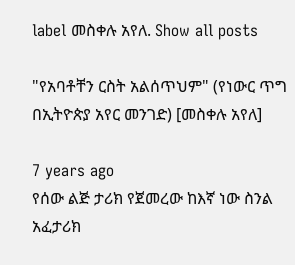label መስቀሉ አየለ. Show all posts

"የአባቶቸን ርስት አልሰጥህም" (የነውር ጥግ በኢትዮጵያ አየር መንገድ) [መስቀሉ አየለ]

7 years ago
የሰው ልጅ ታሪክ የጀመረው ከእኛ ነው ስንል አፈታሪክ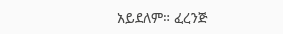አይደለም። ፈረንጅ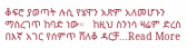ቆፍሮ ያወጣት ሉሲ የሄዋን አጽም አለመሆኑን ማስረገጥ ከባድ ነው።   ከዚህ ስንነሳ ዛሬም ድረስ በእኛ አገር የሰምጥ ሸለቆ ዳርቻ...Read More